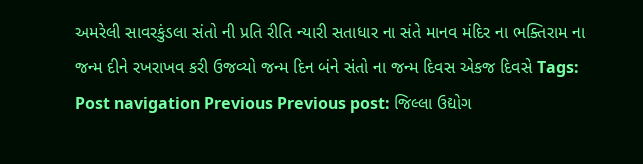અમરેલી સાવરકુંડલા સંતો ની પ્રતિ રીતિ ન્યારી સતાધાર ના સંતે માનવ મંદિર ના ભક્તિરામ ના જન્મ દીને રખરાખવ કરી ઉજવ્યો જન્મ દિન બંને સંતો ના જન્મ દિવસ એકજ દિવસે Tags: Post navigation Previous Previous post: જિલ્લા ઉદ્યોગ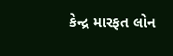કેન્દ્ર મારફત લોન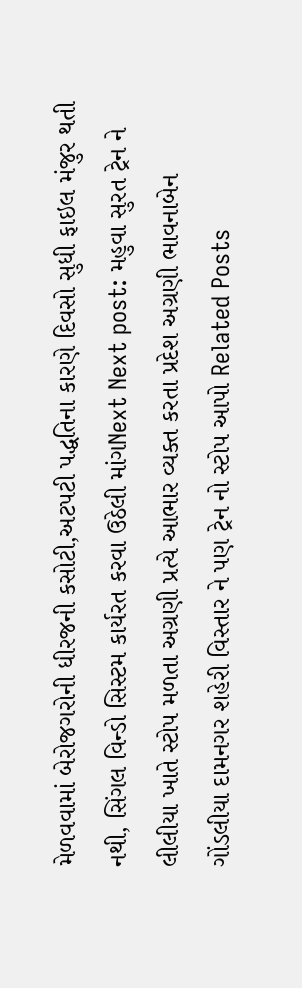મેળવવામાં બેરોજગરોની ધીરજની કસોટી,અટપટી પદ્ધતિના કારણે દિવસો સુધી ફાઇલ મંજુર થતી નથી, સિંગલ વિન્ડો સિસ્ટમ કાર્યરત કરવા ઉઠેલી માંગNext Next post: મહુવા સુરત ટ્રેન ને લીલીયા ખાતે સ્ટોપ મળતા અગ્રણી પ્રત્યે આભાર વ્યક્ત કરતા પ્રદેશ અગ્રણી ભાવનાબેન ગોંડલીયા દામનગર શહેરી વિસ્તાર ને પણ ટ્રેન નો સ્ટોપ આપો Related Posts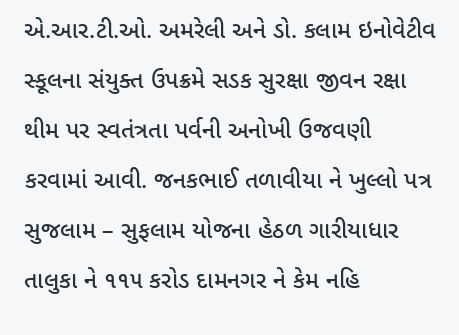એ.આર.ટી.ઓ. અમરેલી અને ડો. કલામ ઇનોવેટીવ સ્કૂલના સંયુક્ત ઉપક્રમે સડક સુરક્ષા જીવન રક્ષા થીમ પર સ્વતંત્રતા પર્વની અનોખી ઉજવણી કરવામાં આવી. જનકભાઈ તળાવીયા ને ખુલ્લો પત્ર સુજલામ – સુફલામ યોજના હેઠળ ગારીયાધાર તાલુકા ને ૧૧૫ કરોડ દામનગર ને કેમ નહિ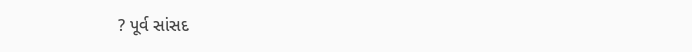? પૂર્વ સાંસદ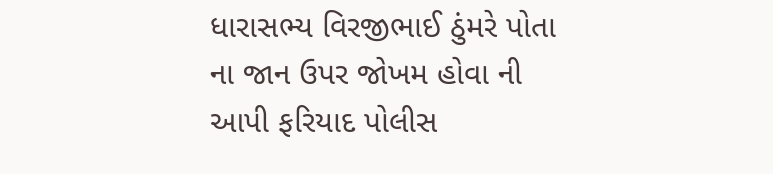ધારાસભ્ય વિરજીભાઈ ઠુંમરે પોતા ના જાન ઉપર જોખમ હોવા ની આપી ફરિયાદ પોલીસ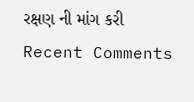રક્ષણ ની માંગ કરી
Recent Comments